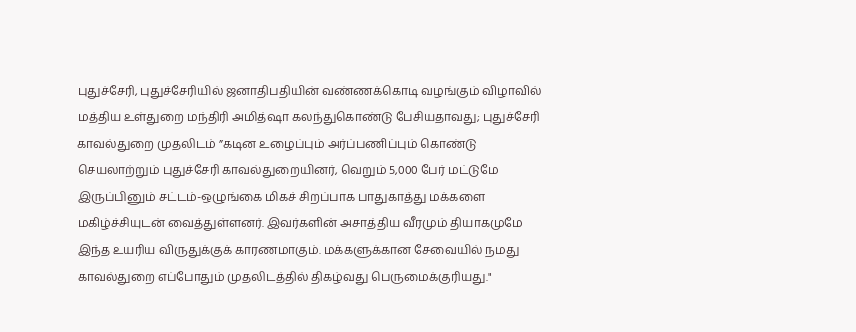புதுச்சேரி, புதுச்சேரியில் ஜனாதிபதியின் வண்ணக்கொடி வழங்கும் விழாவில் மத்திய உள்துறை மந்திரி அமித்ஷா கலந்துகொண்டு பேசியதாவது; புதுச்சேரி காவல்துறை முதலிடம் ”கடின உழைப்பும் அர்ப்பணிப்பும் கொண்டு செயலாற்றும் புதுச்சேரி காவல்துறையினர், வெறும் 5,000 பேர் மட்டுமே இருப்பினும் சட்டம்-ஒழுங்கை மிகச் சிறப்பாக பாதுகாத்து மக்களை மகிழ்ச்சியுடன் வைத்துள்ளனர். இவர்களின் அசாத்திய வீரமும் தியாகமுமே இந்த உயரிய விருதுக்குக் காரணமாகும். மக்களுக்கான சேவையில் நமது காவல்துறை எப்போதும் முதலிடத்தில் திகழ்வது பெருமைக்குரியது."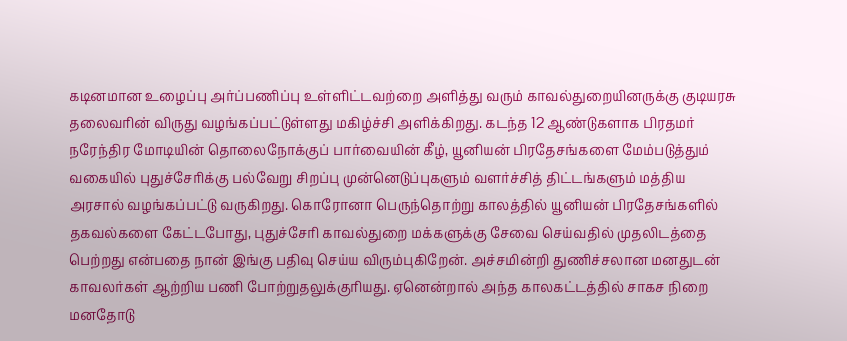கடினமான உழைப்பு அர்ப்பணிப்பு உள்ளிட்டவற்றை அளித்து வரும் காவல்துறையினருக்கு குடியரசு தலைவரின் விருது வழங்கப்பட்டுள்ளது மகிழ்ச்சி அளிக்கிறது. கடந்த 12 ஆண்டுகளாக பிரதமர் நரேந்திர மோடியின் தொலைநோக்குப் பார்வையின் கீழ், யூனியன் பிரதேசங்களை மேம்படுத்தும் வகையில் புதுச்சேரிக்கு பல்வேறு சிறப்பு முன்னெடுப்புகளும் வளர்ச்சித் திட்டங்களும் மத்திய அரசால் வழங்கப்பட்டு வருகிறது. கொரோனா பெருந்தொற்று காலத்தில் யூனியன் பிரதேசங்களில் தகவல்களை கேட்டபோது, புதுச்சேரி காவல்துறை மக்களுக்கு சேவை செய்வதில் முதலிடத்தை பெற்றது என்பதை நான் இங்கு பதிவு செய்ய விரும்புகிறேன். அச்சமின்றி துணிச்சலான மனதுடன் காவலர்கள் ஆற்றிய பணி போற்றுதலுக்குரியது. ஏனென்றால் அந்த காலகட்டத்தில் சாகச நிறை மனதோடு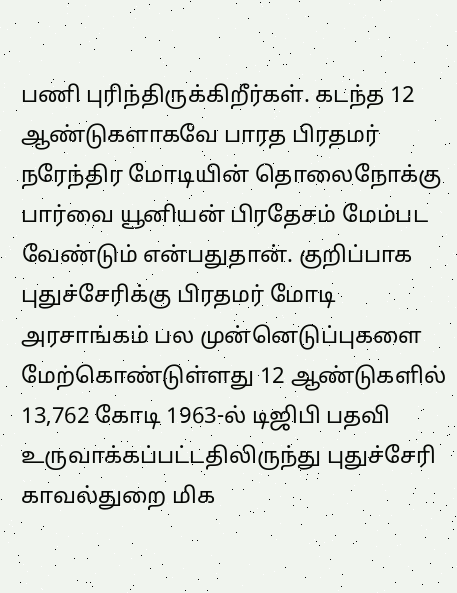பணி புரிந்திருக்கிறீர்கள். கடந்த 12 ஆண்டுகளாகவே பாரத பிரதமர் நரேந்திர மோடியின் தொலைநோக்கு பார்வை யூனியன் பிரதேசம் மேம்பட வேண்டும் என்பதுதான். குறிப்பாக புதுச்சேரிக்கு பிரதமர் மோடி அரசாங்கம் பல முன்னெடுப்புகளை மேற்கொண்டுள்ளது 12 ஆண்டுகளில் 13,762 கோடி 1963-ல் டிஜிபி பதவி உருவாக்கப்பட்டதிலிருந்து புதுச்சேரி காவல்துறை மிக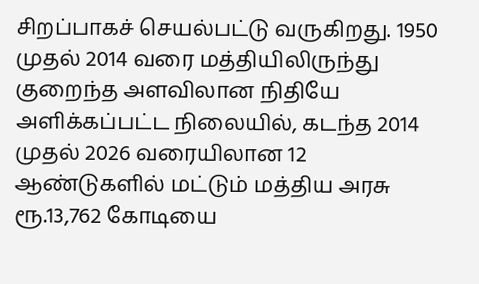சிறப்பாகச் செயல்பட்டு வருகிறது. 1950 முதல் 2014 வரை மத்தியிலிருந்து குறைந்த அளவிலான நிதியே அளிக்கப்பட்ட நிலையில், கடந்த 2014 முதல் 2026 வரையிலான 12 ஆண்டுகளில் மட்டும் மத்திய அரசு ரூ.13,762 கோடியை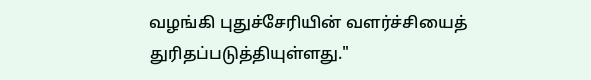வழங்கி புதுச்சேரியின் வளர்ச்சியைத் துரிதப்படுத்தியுள்ளது."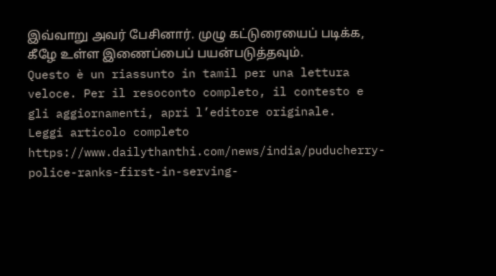இவ்வாறு அவர் பேசினார். முழு கட்டுரையைப் படிக்க, கீழே உள்ள இணைப்பைப் பயன்படுத்தவும்.
Questo è un riassunto in tamil per una lettura veloce. Per il resoconto completo, il contesto e gli aggiornamenti, apri l’editore originale.
Leggi articolo completo
https://www.dailythanthi.com/news/india/puducherry-police-ranks-first-in-serving-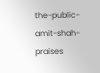the-public-amit-shah-praises